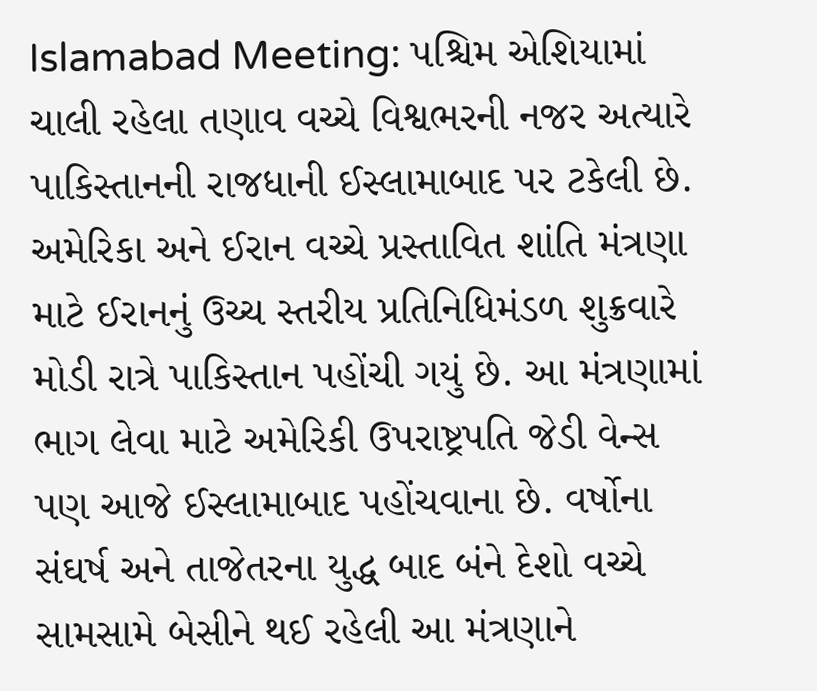Islamabad Meeting: પશ્ચિમ એશિયામાં ચાલી રહેલા તણાવ વચ્ચે વિશ્વભરની નજર અત્યારે પાકિસ્તાનની રાજધાની ઈસ્લામાબાદ પર ટકેલી છે. અમેરિકા અને ઈરાન વચ્ચે પ્રસ્તાવિત શાંતિ મંત્રણા માટે ઈરાનનું ઉચ્ચ સ્તરીય પ્રતિનિધિમંડળ શુક્રવારે મોડી રાત્રે પાકિસ્તાન પહોંચી ગયું છે. આ મંત્રણામાં ભાગ લેવા માટે અમેરિકી ઉપરાષ્ટ્રપતિ જેડી વેન્સ પણ આજે ઈસ્લામાબાદ પહોંચવાના છે. વર્ષોના સંઘર્ષ અને તાજેતરના યુદ્ધ બાદ બંને દેશો વચ્ચે સામસામે બેસીને થઈ રહેલી આ મંત્રણાને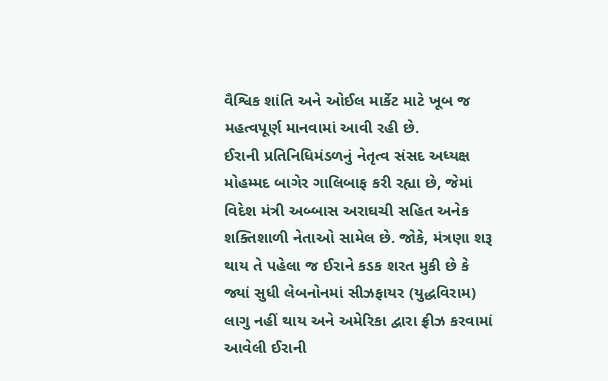વૈશ્વિક શાંતિ અને ઓઈલ માર્કેટ માટે ખૂબ જ મહત્વપૂર્ણ માનવામાં આવી રહી છે.
ઈરાની પ્રતિનિધિમંડળનું નેતૃત્વ સંસદ અધ્યક્ષ મોહમ્મદ બાગેર ગાલિબાફ કરી રહ્યા છે, જેમાં વિદેશ મંત્રી અબ્બાસ અરાઘચી સહિત અનેક શક્તિશાળી નેતાઓ સામેલ છે. જોકે, મંત્રણા શરૂ થાય તે પહેલા જ ઈરાને કડક શરત મુકી છે કે જ્યાં સુધી લેબનોનમાં સીઝફાયર (યુદ્ધવિરામ) લાગુ નહીં થાય અને અમેરિકા દ્વારા ફ્રીઝ કરવામાં આવેલી ઈરાની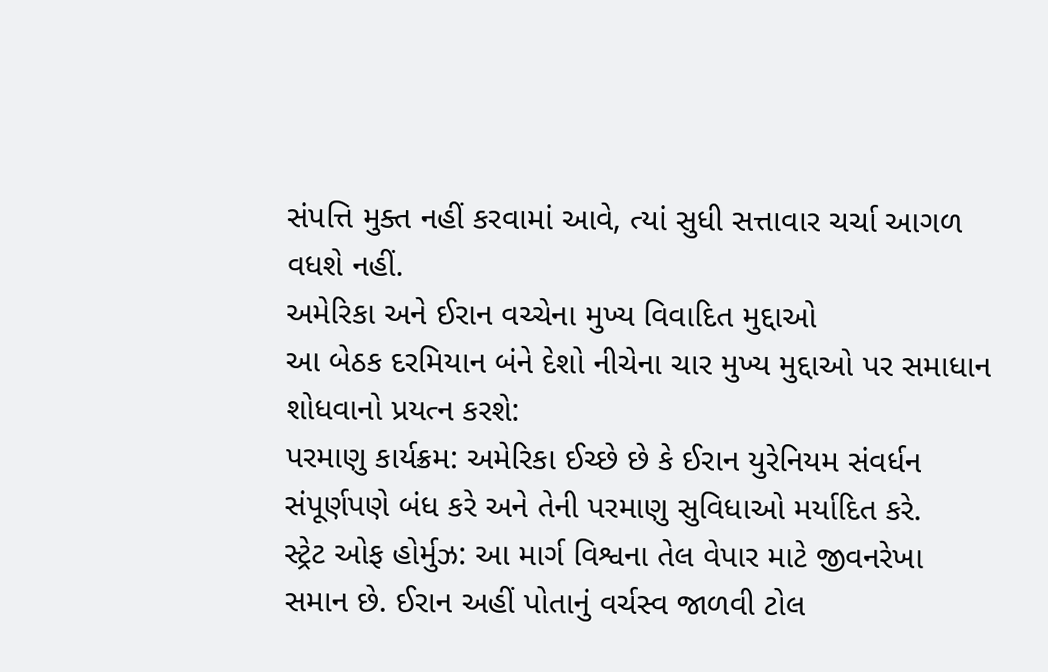સંપત્તિ મુક્ત નહીં કરવામાં આવે, ત્યાં સુધી સત્તાવાર ચર્ચા આગળ વધશે નહીં.
અમેરિકા અને ઈરાન વચ્ચેના મુખ્ય વિવાદિત મુદ્દાઓ
આ બેઠક દરમિયાન બંને દેશો નીચેના ચાર મુખ્ય મુદ્દાઓ પર સમાધાન શોધવાનો પ્રયત્ન કરશે:
પરમાણુ કાર્યક્રમ: અમેરિકા ઈચ્છે છે કે ઈરાન યુરેનિયમ સંવર્ધન સંપૂર્ણપણે બંધ કરે અને તેની પરમાણુ સુવિધાઓ મર્યાદિત કરે.
સ્ટ્રેટ ઓફ હોર્મુઝ: આ માર્ગ વિશ્વના તેલ વેપાર માટે જીવનરેખા સમાન છે. ઈરાન અહીં પોતાનું વર્ચસ્વ જાળવી ટોલ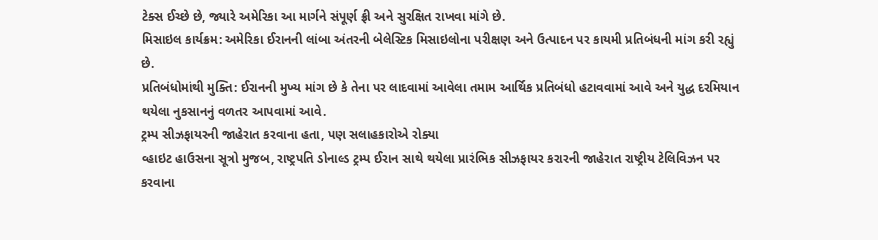ટેક્સ ઈચ્છે છે, જ્યારે અમેરિકા આ માર્ગને સંપૂર્ણ ફ્રી અને સુરક્ષિત રાખવા માંગે છે.
મિસાઇલ કાર્યક્રમ: અમેરિકા ઈરાનની લાંબા અંતરની બેલેસ્ટિક મિસાઇલોના પરીક્ષણ અને ઉત્પાદન પર કાયમી પ્રતિબંધની માંગ કરી રહ્યું છે.
પ્રતિબંધોમાંથી મુક્તિ: ઈરાનની મુખ્ય માંગ છે કે તેના પર લાદવામાં આવેલા તમામ આર્થિક પ્રતિબંધો હટાવવામાં આવે અને યુદ્ધ દરમિયાન થયેલા નુકસાનનું વળતર આપવામાં આવે.
ટ્રમ્પ સીઝફાયરની જાહેરાત કરવાના હતા, પણ સલાહકારોએ રોક્યા
વ્હાઇટ હાઉસના સૂત્રો મુજબ, રાષ્ટ્રપતિ ડોનાલ્ડ ટ્રમ્પ ઈરાન સાથે થયેલા પ્રારંભિક સીઝફાયર કરારની જાહેરાત રાષ્ટ્રીય ટેલિવિઝન પર કરવાના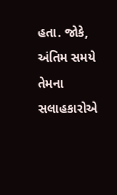હતા. જોકે, અંતિમ સમયે તેમના સલાહકારોએ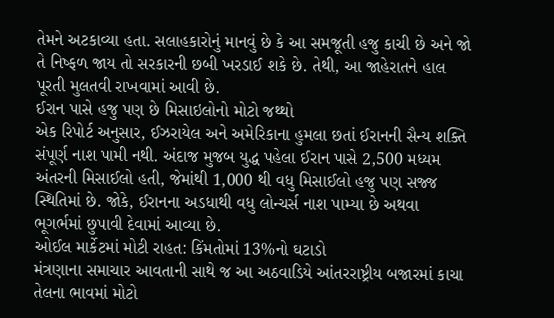તેમને અટકાવ્યા હતા. સલાહકારોનું માનવું છે કે આ સમજૂતી હજુ કાચી છે અને જો તે નિષ્ફળ જાય તો સરકારની છબી ખરડાઈ શકે છે. તેથી, આ જાહેરાતને હાલ પૂરતી મુલતવી રાખવામાં આવી છે.
ઈરાન પાસે હજુ પણ છે મિસાઇલોનો મોટો જથ્થો
એક રિપોર્ટ અનુસાર, ઈઝરાયેલ અને અમેરિકાના હુમલા છતાં ઈરાનની સૈન્ય શક્તિ સંપૂર્ણ નાશ પામી નથી. અંદાજ મુજબ યુદ્ધ પહેલા ઈરાન પાસે 2,500 મધ્યમ અંતરની મિસાઈલો હતી, જેમાંથી 1,000 થી વધુ મિસાઈલો હજુ પણ સજ્જ સ્થિતિમાં છે. જોકે, ઈરાનના અડધાથી વધુ લોન્ચર્સ નાશ પામ્યા છે અથવા ભૂગર્ભમાં છુપાવી દેવામાં આવ્યા છે.
ઓઈલ માર્કેટમાં મોટી રાહત: કિંમતોમાં 13%નો ઘટાડો
મંત્રણાના સમાચાર આવતાની સાથે જ આ અઠવાડિયે આંતરરાષ્ટ્રીય બજારમાં કાચા તેલના ભાવમાં મોટો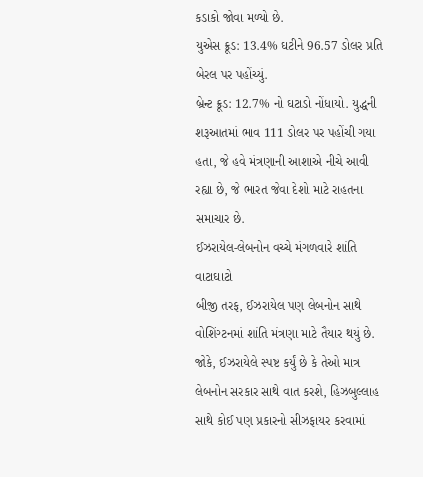કડાકો જોવા મળ્યો છે.
યુએસ ક્રૂડ: 13.4% ઘટીને 96.57 ડોલર પ્રતિ બેરલ પર પહોંચ્યું.
બ્રેન્ટ ક્રૂડ: 12.7% નો ઘટાડો નોંધાયો. યુદ્ધની શરૂઆતમાં ભાવ 111 ડોલર પર પહોંચી ગયા હતા, જે હવે મંત્રણાની આશાએ નીચે આવી રહ્યા છે, જે ભારત જેવા દેશો માટે રાહતના સમાચાર છે.
ઈઝરાયેલ-લેબનોન વચ્ચે મંગળવારે શાંતિ વાટાઘાટો
બીજી તરફ, ઈઝરાયેલ પણ લેબનોન સાથે વોશિંગ્ટનમાં શાંતિ મંત્રણા માટે તૈયાર થયું છે. જોકે, ઈઝરાયેલે સ્પષ્ટ કર્યું છે કે તેઓ માત્ર લેબનોન સરકાર સાથે વાત કરશે, હિઝબુલ્લાહ સાથે કોઈ પણ પ્રકારનો સીઝફાયર કરવામાં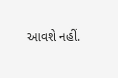આવશે નહીં.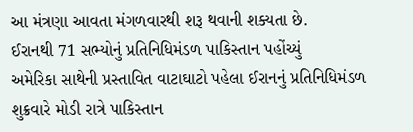આ મંત્રણા આવતા મંગળવારથી શરૂ થવાની શક્યતા છે.
ઈરાનથી 71 સભ્યોનું પ્રતિનિધિમંડળ પાકિસ્તાન પહોંચ્યું
અમેરિકા સાથેની પ્રસ્તાવિત વાટાઘાટો પહેલા ઈરાનનું પ્રતિનિધિમંડળ શુક્રવારે મોડી રાત્રે પાકિસ્તાન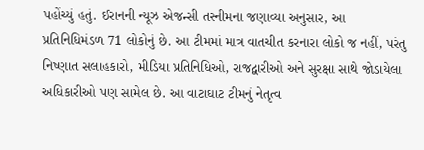પહોંચ્યું હતું. ઈરાનની ન્યૂઝ એજન્સી તસ્નીમના જણાવ્યા અનુસાર, આ પ્રતિનિધિમંડળ 71 લોકોનું છે. આ ટીમમાં માત્ર વાતચીત કરનારા લોકો જ નહીં, પરંતુ નિષ્ણાત સલાહકારો, મીડિયા પ્રતિનિધિઓ, રાજદ્વારીઓ અને સુરક્ષા સાથે જોડાયેલા અધિકારીઓ પણ સામેલ છે. આ વાટાઘાટ ટીમનું નેતૃત્વ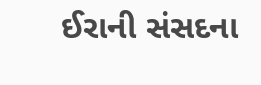ઈરાની સંસદના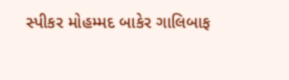સ્પીકર મોહમ્મદ બાકેર ગાલિબાફ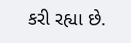કરી રહ્યા છે.